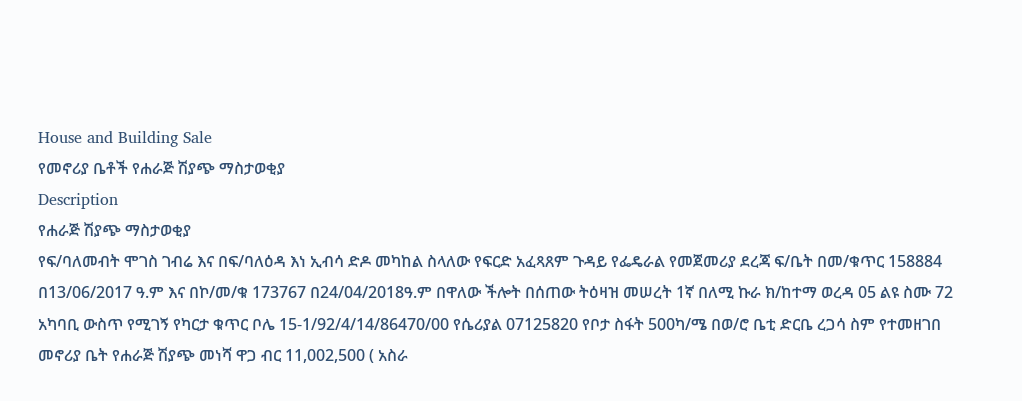House and Building Sale
የመኖሪያ ቤቶች የሐራጅ ሽያጭ ማስታወቂያ
Description
የሐራጅ ሽያጭ ማስታወቂያ
የፍ/ባለመብት ሞገስ ገብሬ እና በፍ/ባለዕዳ እነ ኢብሳ ድዶ መካከል ስላለው የፍርድ አፈጻጸም ጉዳይ የፌዴራል የመጀመሪያ ደረጃ ፍ/ቤት በመ/ቁጥር 158884 በ13/06/2017 ዓ.ም እና በኮ/መ/ቁ 173767 በ24/04/2018ዓ.ም በዋለው ችሎት በሰጠው ትዕዛዝ መሠረት 1ኛ በለሚ ኩራ ክ/ከተማ ወረዳ 05 ልዩ ስሙ 72 አካባቢ ውስጥ የሚገኝ የካርታ ቁጥር ቦሌ 15-1/92/4/14/86470/00 የሴሪያል 07125820 የቦታ ስፋት 500ካ/ሜ በወ/ሮ ቤቲ ድርቤ ረጋሳ ስም የተመዘገበ መኖሪያ ቤት የሐራጅ ሽያጭ መነሻ ዋጋ ብር 11,002,500 ( አስራ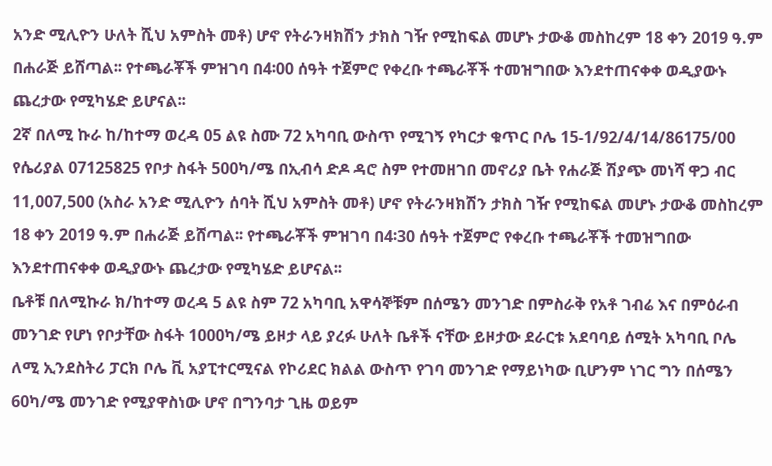አንድ ሚሊዮን ሁለት ሺህ አምስት መቶ) ሆኖ የትራንዛክሽን ታክስ ገዥ የሚከፍል መሆኑ ታውቆ መስከረም 18 ቀን 2019 ዓ.ም በሐራጅ ይሸጣል፡፡ የተጫራቾች ምዝገባ በ4፡00 ሰዓት ተጀምሮ የቀረቡ ተጫራቾች ተመዝግበው እንደተጠናቀቀ ወዲያውኑ ጨረታው የሚካሄድ ይሆናል፡፡
2ኛ በለሚ ኩራ ከ/ከተማ ወረዳ 05 ልዩ ስሙ 72 አካባቢ ውስጥ የሚገኝ የካርታ ቁጥር ቦሌ 15-1/92/4/14/86175/00 የሴሪያል 07125825 የቦታ ስፋት 500ካ/ሜ በኢብሳ ድዶ ዳሮ ስም የተመዘገበ መኖሪያ ቤት የሐራጅ ሽያጭ መነሻ ዋጋ ብር 11,007,500 (አስራ አንድ ሚሊዮን ሰባት ሺህ አምስት መቶ) ሆኖ የትራንዛክሽን ታክስ ገዥ የሚከፍል መሆኑ ታውቆ መስከረም 18 ቀን 2019 ዓ.ም በሐራጅ ይሸጣል፡፡ የተጫራቾች ምዝገባ በ4፡30 ሰዓት ተጀምሮ የቀረቡ ተጫራቾች ተመዝግበው እንደተጠናቀቀ ወዲያውኑ ጨረታው የሚካሄድ ይሆናል፡፡
ቤቶቹ በለሚኩራ ክ/ከተማ ወረዳ 5 ልዩ ስም 72 አካባቢ አዋሳኞቹም በሰሜን መንገድ በምስራቅ የአቶ ገብሬ እና በምዕራብ መንገድ የሆነ የቦታቸው ስፋት 1000ካ/ሜ ይዞታ ላይ ያረፉ ሁለት ቤቶች ናቸው ይዞታው ደራርቱ አደባባይ ሰሚት አካባቢ ቦሌ ለሚ ኢንደስትሪ ፓርክ ቦሌ ቪ አያፒተርሚናል የኮሪደር ክልል ውስጥ የገባ መንገድ የማይነካው ቢሆንም ነገር ግን በሰሜን 60ካ/ሜ መንገድ የሚያዋስነው ሆኖ በግንባታ ጊዜ ወይም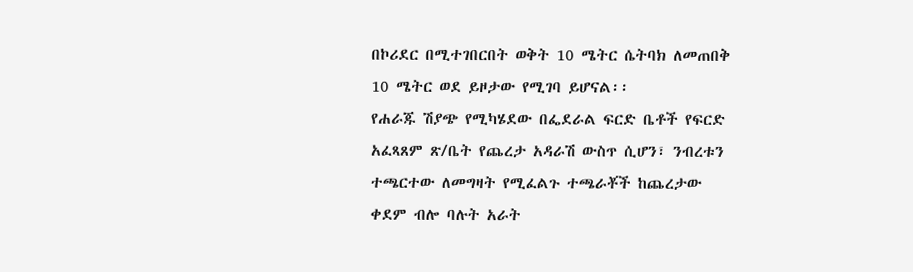በኮሪደር በሚተገበርበት ወቅት 10 ሜትር ሴትባክ ለመጠበቅ 10 ሜትር ወደ ይዞታው የሚገባ ይሆናል፡፡
የሐራጁ ሽያጭ የሚካሄደው በፌደራል ፍርድ ቤቶች የፍርድ አፈጻጸም ጽ/ቤት የጨረታ አዳራሽ ውስጥ ሲሆን፣ ንብረቱን ተጫርተው ለመግዛት የሚፈልጉ ተጫራቾች ከጨረታው ቀደም ብሎ ባሉት አራት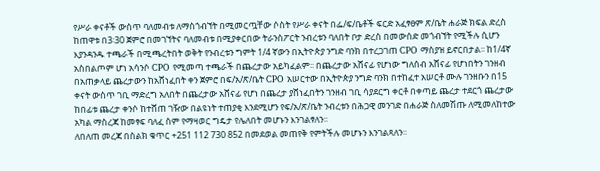የሥራ ቀናቶች ውስጥ ባለመብቱ ለማስጎብኘት በሚመርጧቸው ሶስት የሥራ ቀናት በፌ/ፍ/ቤቶች ፍርድ አፈፃፀም ጽ/ቤት ሐራጅ ክፍል ድረስ ከጠዋቱ በ3፡30 ጀምሮ በመገኘትና ባለመብቱ በሚያቀርበው ትራንስፖርት ንብረቱን ባለበት ቦታ ድረስ በመውሰድ መጎብኘት የሚችሉ ሲሆን እያንዳንዱ ተጫራች በሚጫረትበት ወቅት የንብረቱን ግምት 1/4 ኛውን በኢትዮጵያ ንግድ ባንክ በተረጋገጠ CPO ማስያዝ ይኖርበታል፡፡ ከ1/4ኛ አስበልጦም ሆነ አሳንሶ CPO የሚመጣ ተጫራች በጨረታው አይካፈልም፡፡ በጨረታው አሸናፊ የሆነው ግለሰብ አሸናፊ የሆነበትን ገንዘብ በአጠቃላይ ጨረታውን ከአሸነፈበት ቀን ጀምሮ በፍ/አ/ጽ/ቤት CPO አሠርተው በኢትዮጵያ ንግድ ባንክ በተከፈተ አሠርቶ ሙሉ ገንዘቡን በ15 ቀናት ውስጥ ገቢ ማድረግ አለበት በጨረታው አሸናፊ የሆነ በጨረታ ያሸነፈበትን ገንዘብ ገቢ ሳያደርግ ቀርቶ በቀጣይ ጨረታ ተደርጎ ጨረታው ከበፊቱ ጨረታ ቀንሶ ከተሸጠ ገዥው በልዩነት ተጠያቂ እንደሚሆን የፍ/አ/ጽ/ቤት ንብረቱን በሕጋዊ መንገድ በሐራጅ ስለመሽጡ ለሚመለከተው አካል ማስረጃ ከመፃፍ ባለፈ ስም የማዛወር ግዴታ የሌለበት መሆኑን እንገልፃለን፡፡
ለበለጠ መረጃ በስልክ ቁጥር +251 112 730 852 በመደወል መጠየቅ የምትችሉ መሆኑን እንገልጻለን፡፡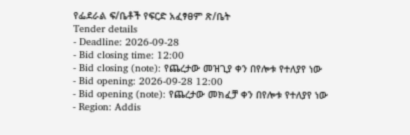የፌደራል ፍ/ቤቶች የፍርድ አፈፃፀም ጽ/ቤት
Tender details
- Deadline: 2026-09-28
- Bid closing time: 12:00
- Bid closing (note): የጨረታው መዝጊያ ቀን በየሎቱ የተለያየ ነው
- Bid opening: 2026-09-28 12:00
- Bid opening (note): የጨረታው መክፈቻ ቀን በየሎቱ የተለያየ ነው
- Region: Addis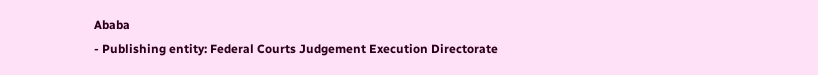Ababa
- Publishing entity: Federal Courts Judgement Execution Directorate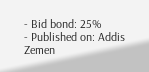- Bid bond: 25%
- Published on: Addis Zemen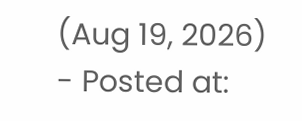(Aug 19, 2026)
- Posted at: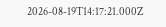2026-08-19T14:17:21.000Z